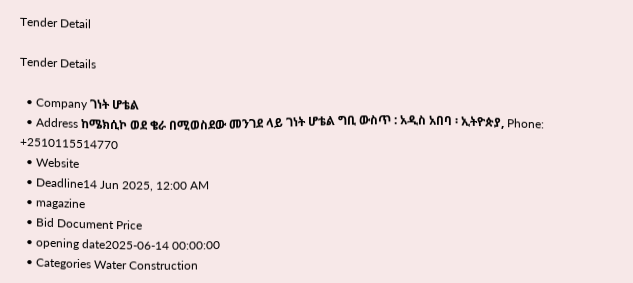Tender Detail

Tender Details

  • Company ገነት ሆቴል
  • Address ከሜክሲኮ ወደ ቄራ በሚወስደው መንገደ ላይ ገነት ሆቴል ግቢ ውስጥ : አዲስ አበባ ፡ ኢትዮጵያ, Phone: +2510115514770
  • Website
  • Deadline14 Jun 2025, 12:00 AM
  • magazine
  • Bid Document Price
  • opening date2025-06-14 00:00:00
  • Categories Water Construction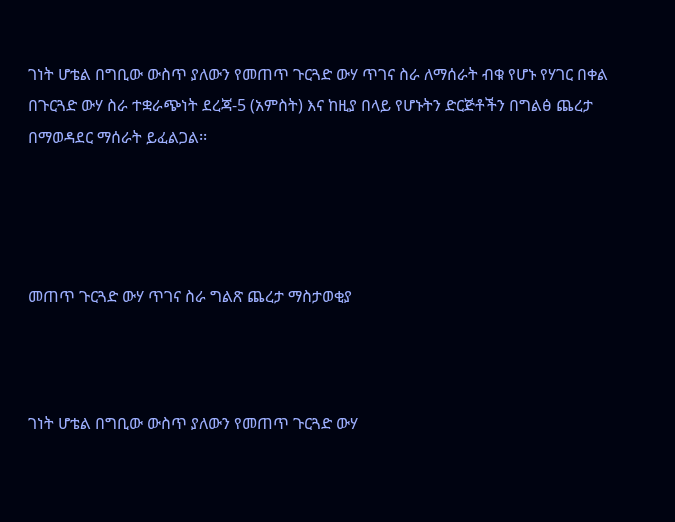ገነት ሆቴል በግቢው ውስጥ ያለውን የመጠጥ ጉርጓድ ውሃ ጥገና ስራ ለማሰራት ብቁ የሆኑ የሃገር በቀል በጉርጓድ ውሃ ስራ ተቋራጭነት ደረጃ-5 (አምስት) እና ከዚያ በላይ የሆኑትን ድርጅቶችን በግልፅ ጨረታ በማወዳደር ማሰራት ይፈልጋል፡፡




መጠጥ ጉርጓድ ውሃ ጥገና ስራ ግልጽ ጨረታ ማስታወቂያ



ገነት ሆቴል በግቢው ውስጥ ያለውን የመጠጥ ጉርጓድ ውሃ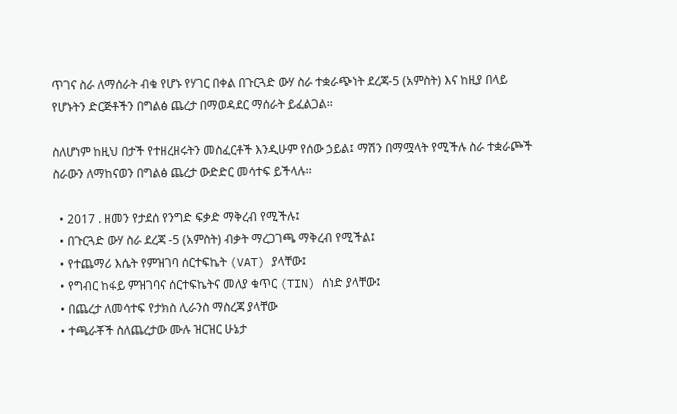ጥገና ስራ ለማሰራት ብቁ የሆኑ የሃገር በቀል በጉርጓድ ውሃ ስራ ተቋራጭነት ደረጃ-5 (አምስት) እና ከዚያ በላይ የሆኑትን ድርጅቶችን በግልፅ ጨረታ በማወዳደር ማሰራት ይፈልጋል፡፡

ስለሆነም ከዚህ በታች የተዘረዘሩትን መስፈርቶች እንዲሁም የሰው ኃይል፤ ማሽን በማሟላት የሚችሉ ስራ ተቋራጮች ስራውን ለማከናወን በግልፅ ጨረታ ውድድር መሳተፍ ይችላሉ፡፡

  • 2017 . ዘመን የታደሰ የንግድ ፍቃድ ማቅረብ የሚችሉ፤
  • በጉርጓድ ውሃ ስራ ደረጃ -5 (አምስት) ብቃት ማረጋገጫ ማቅረብ የሚችል፤
  • የተጨማሪ እሴት የምዝገባ ሰርተፍኬት (VAT) ያላቸው፤
  • የግብር ከፋይ ምዝገባና ሰርተፍኬትና መለያ ቁጥር (TIN) ሰነድ ያላቸው፤
  • በጨረታ ለመሳተፍ የታክስ ሊራንስ ማስረጃ ያላቸው
  • ተጫራቾች ስለጨረታው ሙሉ ዝርዝር ሁኔታ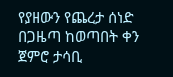የያዘውን የጨረታ ሰነድ በጋዜጣ ከወጣበት ቀን ጀምሮ ታሳቢ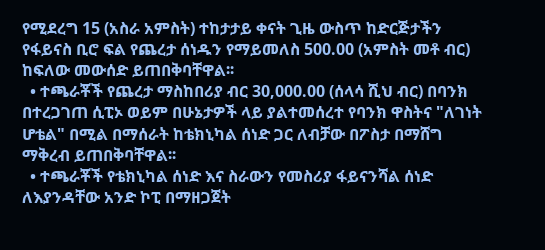የሚደረግ 15 (አስራ አምስት) ተከታታይ ቀናት ጊዜ ውስጥ ከድርጅታችን የፋይናስ ቢሮ ፍል የጨረታ ሰነዱን የማይመለስ 500.00 (አምስት መቶ ብር) ከፍለው መውሰድ ይጠበቅባቸዋል፡፡
  • ተጫራቾች የጨረታ ማስከበሪያ ብር 30,000.00 (ሰላሳ ሺህ ብር) በባንክ በተረጋገጠ ሲፒኦ ወይም በሁኔታዎች ላይ ያልተመሰረተ የባንክ ዋስትና "ለገነት ሆቴል" በሚል በማሰራት ከቴክኒካል ሰነድ ጋር ለብቻው በፖስታ በማሸግ ማቅረብ ይጠበቅባቸዋል፡፡
  • ተጫራቾች የቴክኒካል ሰነድ እና ስራውን የመስሪያ ፋይናንሻል ሰነድ ለእያንዳቸው አንድ ኮፒ በማዘጋጀት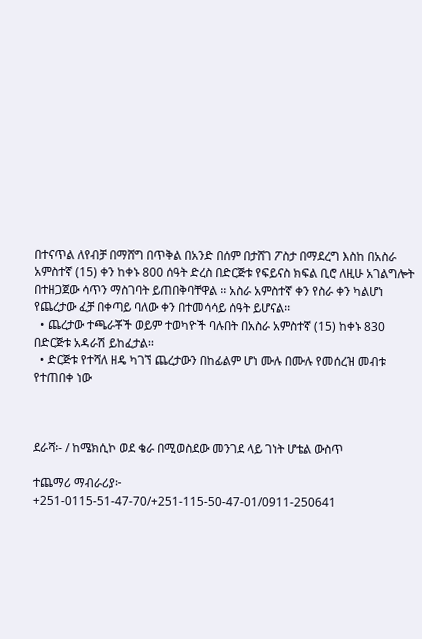በተናጥል ለየብቻ በማሸግ በጥቅል በአንድ በሰም በታሸገ ፖስታ በማደረግ እስከ በአስራ አምስተኛ (15) ቀን ከቀኑ 800 ሰዓት ድረስ በድርጅቱ የፍይናስ ክፍል ቢሮ ለዚሁ አገልግሎት በተዘጋጀው ሳጥን ማስገባት ይጠበቅባቸዋል ፡፡ አስራ አምስተኛ ቀን የስራ ቀን ካልሆነ የጨረታው ፈቻ በቀጣይ ባለው ቀን በተመሳሳይ ሰዓት ይሆናል፡፡
  • ጨረታው ተጫራቾች ወይም ተወካዮች ባሉበት በአስራ አምስተኛ (15) ከቀኑ 830 በድርጅቱ አዳራሽ ይከፈታል፡፡
  • ድርጅቱ የተሻለ ዘዴ ካገኘ ጨረታውን በከፊልም ሆነ ሙሉ በሙሉ የመሰረዝ መብቱ የተጠበቀ ነው



ደራሻ፡- / ከሜክሲኮ ወደ ቄራ በሚወስደው መንገደ ላይ ገነት ሆቴል ውስጥ

ተጨማሪ ማብራሪያ፦ +251-0115-51-47-70/+251-115-50-47-01/0911-250641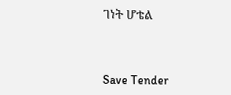ገነት ሆቴል



Save Tender